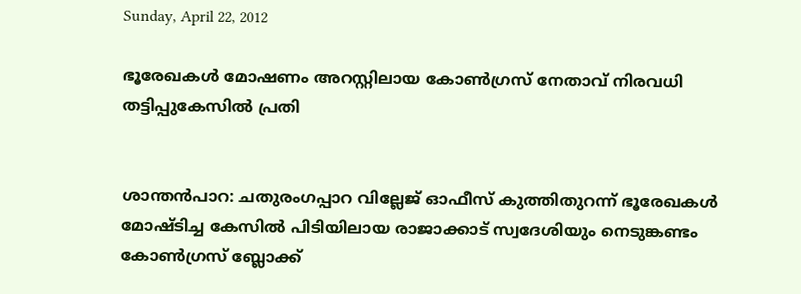Sunday, April 22, 2012

ഭൂരേഖകള്‍ മോഷണം അറസ്റ്റിലായ കോണ്‍ഗ്രസ് നേതാവ് നിരവധി തട്ടിപ്പുകേസില്‍ പ്രതി


ശാന്തന്‍പാറ: ചതുരംഗപ്പാറ വില്ലേജ് ഓഫീസ് കുത്തിതുറന്ന് ഭൂരേഖകള്‍ മോഷ്ടിച്ച കേസില്‍ പിടിയിലായ രാജാക്കാട് സ്വദേശിയും നെടുങ്കണ്ടം കോണ്‍ഗ്രസ് ബ്ലോക്ക്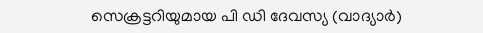സെക്രട്ടറിയുമായ പി ഡി ദേവസ്യ (വാദ്യാര്‍)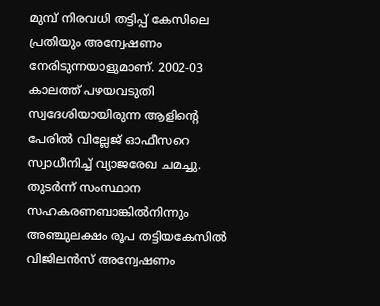മുമ്പ് നിരവധി തട്ടിപ്പ് കേസിലെ പ്രതിയും അന്വേഷണം നേരിടുന്നയാളുമാണ്. 2002-03 കാലത്ത് പഴയവടുതി സ്വദേശിയായിരുന്ന ആളിന്റെ പേരില്‍ വില്ലേജ് ഓഫീസറെ സ്വാധീനിച്ച് വ്യാജരേഖ ചമച്ചു. തുടര്‍ന്ന് സംസ്ഥാന സഹകരണബാങ്കില്‍നിന്നും അഞ്ചുലക്ഷം രൂപ തട്ടിയകേസില്‍ വിജിലന്‍സ് അന്വേഷണം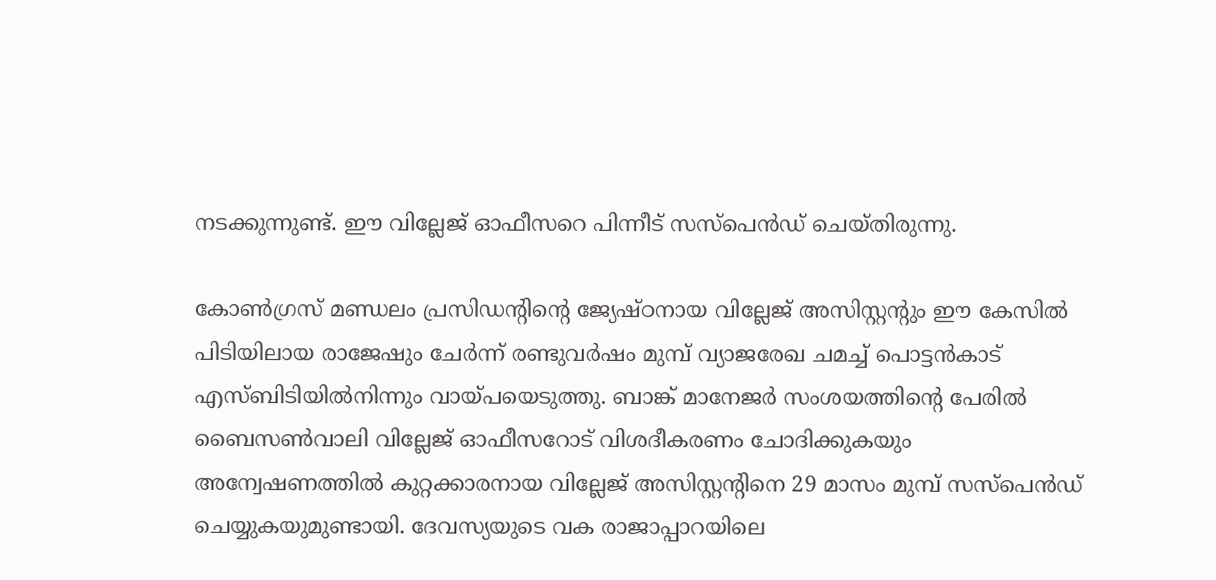നടക്കുന്നുണ്ട്. ഈ വില്ലേജ് ഓഫീസറെ പിന്നീട് സസ്പെന്‍ഡ് ചെയ്തിരുന്നു.

കോണ്‍ഗ്രസ് മണ്ഡലം പ്രസിഡന്റിന്റെ ജ്യേഷ്ഠനായ വില്ലേജ് അസിസ്റ്റന്റും ഈ കേസില്‍ പിടിയിലായ രാജേഷും ചേര്‍ന്ന് രണ്ടുവര്‍ഷം മുമ്പ് വ്യാജരേഖ ചമച്ച് പൊട്ടന്‍കാട് എസ്ബിടിയില്‍നിന്നും വായ്പയെടുത്തു. ബാങ്ക് മാനേജര്‍ സംശയത്തിന്റെ പേരില്‍ ബൈസണ്‍വാലി വില്ലേജ് ഓഫീസറോട് വിശദീകരണം ചോദിക്കുകയും അന്വേഷണത്തില്‍ കുറ്റക്കാരനായ വില്ലേജ് അസിസ്റ്റന്റിനെ 29 മാസം മുമ്പ് സസ്പെന്‍ഡ് ചെയ്യുകയുമുണ്ടായി. ദേവസ്യയുടെ വക രാജാപ്പാറയിലെ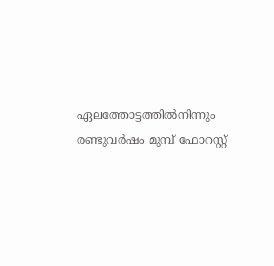ഏലത്തോട്ടത്തില്‍നിന്നും രണ്ടുവര്‍ഷം മുമ്പ് ഫോറസ്റ്റ്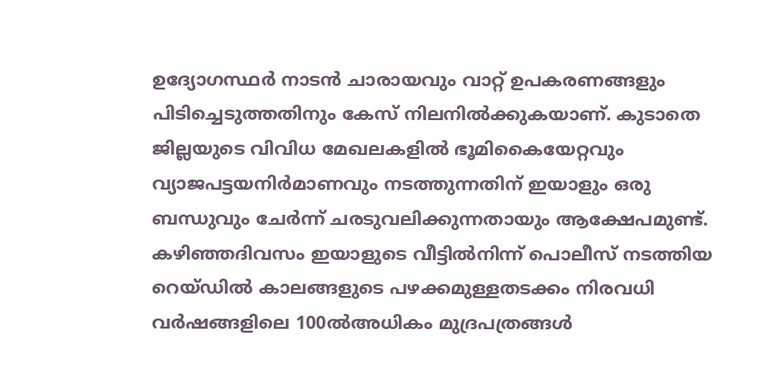ഉദ്യോഗസ്ഥര്‍ നാടന്‍ ചാരായവും വാറ്റ് ഉപകരണങ്ങളും പിടിച്ചെടുത്തതിനും കേസ് നിലനില്‍ക്കുകയാണ്. കുടാതെ ജില്ലയുടെ വിവിധ മേഖലകളില്‍ ഭൂമികൈയേറ്റവും വ്യാജപട്ടയനിര്‍മാണവും നടത്തുന്നതിന് ഇയാളും ഒരു ബന്ധുവും ചേര്‍ന്ന് ചരടുവലിക്കുന്നതായും ആക്ഷേപമുണ്ട്. കഴിഞ്ഞദിവസം ഇയാളുടെ വീട്ടില്‍നിന്ന് പൊലീസ് നടത്തിയ റെയ്ഡില്‍ കാലങ്ങളുടെ പഴക്കമുള്ളതടക്കം നിരവധി വര്‍ഷങ്ങളിലെ 100ല്‍അധികം മുദ്രപത്രങ്ങള്‍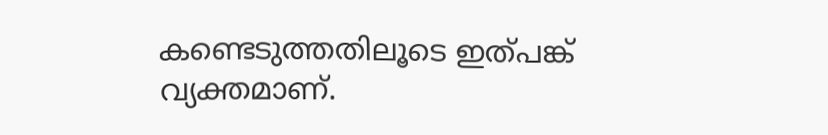കണ്ടെടുത്തതിലൂടെ ഇത്പങ്ക് വ്യക്തമാണ്.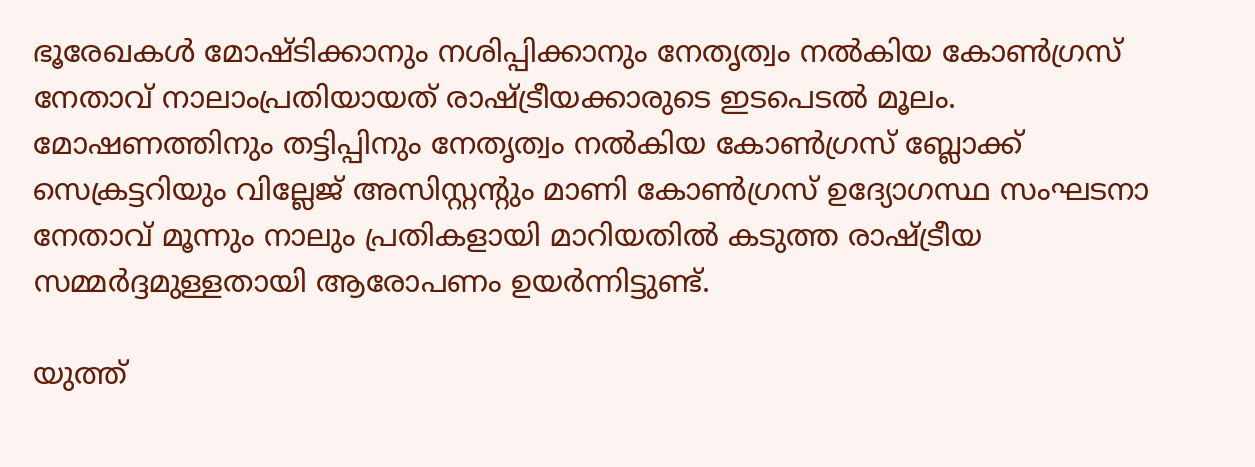ഭൂരേഖകള്‍ മോഷ്ടിക്കാനും നശിപ്പിക്കാനും നേതൃത്വം നല്‍കിയ കോണ്‍ഗ്രസ് നേതാവ് നാലാംപ്രതിയായത് രാഷ്ട്രീയക്കാരുടെ ഇടപെടല്‍ മൂലം. മോഷണത്തിനും തട്ടിപ്പിനും നേതൃത്വം നല്‍കിയ കോണ്‍ഗ്രസ് ബ്ലോക്ക് സെക്രട്ടറിയും വില്ലേജ് അസിസ്റ്റന്റും മാണി കോണ്‍ഗ്രസ് ഉദ്യോഗസ്ഥ സംഘടനാ നേതാവ് മൂന്നും നാലും പ്രതികളായി മാറിയതില്‍ കടുത്ത രാഷ്ട്രീയ സമ്മര്‍ദ്ദമുള്ളതായി ആരോപണം ഉയര്‍ന്നിട്ടുണ്ട്.

യുത്ത്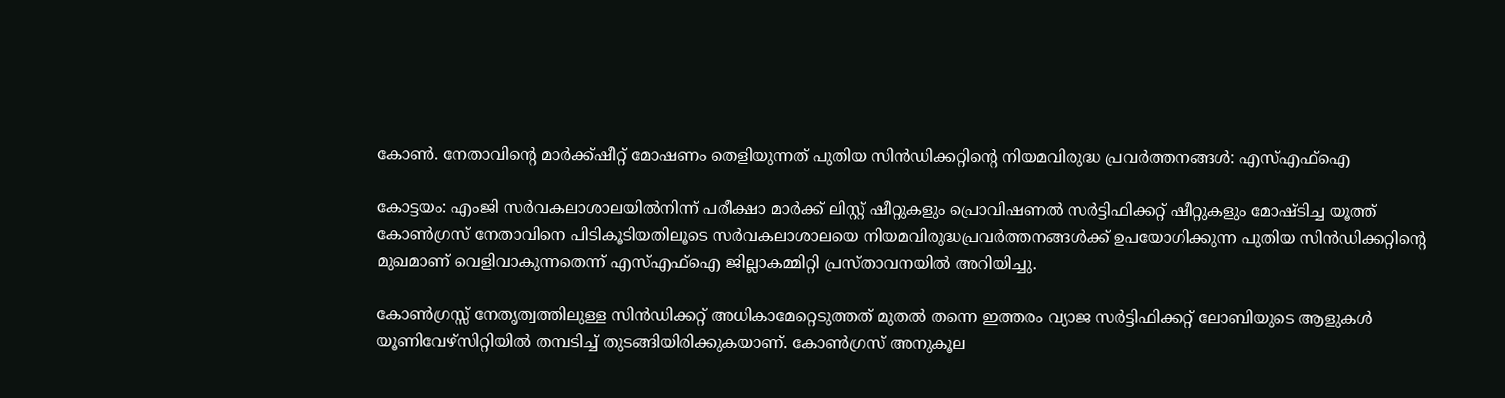കോണ്‍. നേതാവിന്റെ മാര്‍ക്ക്ഷീറ്റ് മോഷണം തെളിയുന്നത് പുതിയ സിന്‍ഡിക്കറ്റിന്റെ നിയമവിരുദ്ധ പ്രവര്‍ത്തനങ്ങള്‍: എസ്എഫ്ഐ

കോട്ടയം: എംജി സര്‍വകലാശാലയില്‍നിന്ന് പരീക്ഷാ മാര്‍ക്ക് ലിസ്റ്റ് ഷീറ്റുകളും പ്രൊവിഷണല്‍ സര്‍ട്ടിഫിക്കറ്റ് ഷീറ്റുകളും മോഷ്ടിച്ച യൂത്ത് കോണ്‍ഗ്രസ് നേതാവിനെ പിടികൂടിയതിലൂടെ സര്‍വകലാശാലയെ നിയമവിരുദ്ധപ്രവര്‍ത്തനങ്ങള്‍ക്ക് ഉപയോഗിക്കുന്ന പുതിയ സിന്‍ഡിക്കറ്റിന്റെ മുഖമാണ് വെളിവാകുന്നതെന്ന് എസ്എഫ്ഐ ജില്ലാകമ്മിറ്റി പ്രസ്താവനയില്‍ അറിയിച്ചു.

കോണ്‍ഗ്രസ്സ് നേതൃത്വത്തിലുള്ള സിന്‍ഡിക്കറ്റ് അധികാമേറ്റെടുത്തത് മുതല്‍ തന്നെ ഇത്തരം വ്യാജ സര്‍ട്ടിഫിക്കറ്റ് ലോബിയുടെ ആളുകള്‍ യൂണിവേഴ്സിറ്റിയില്‍ തമ്പടിച്ച് തുടങ്ങിയിരിക്കുകയാണ്. കോണ്‍ഗ്രസ് അനുകൂല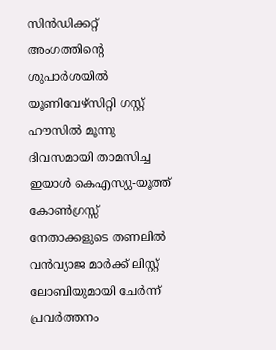സിന്‍ഡിക്കറ്റ് അംഗത്തിന്റെ ശുപാര്‍ശയില്‍ യൂണിവേഴ്സിറ്റി ഗസ്റ്റ് ഹൗസില്‍ മൂന്നു ദിവസമായി താമസിച്ച ഇയാള്‍ കെഎസ്യു-യൂത്ത് കോണ്‍ഗ്രസ്സ് നേതാക്കളുടെ തണലില്‍ വന്‍വ്യാജ മാര്‍ക്ക് ലിസ്റ്റ് ലോബിയുമായി ചേര്‍ന്ന് പ്രവര്‍ത്തനം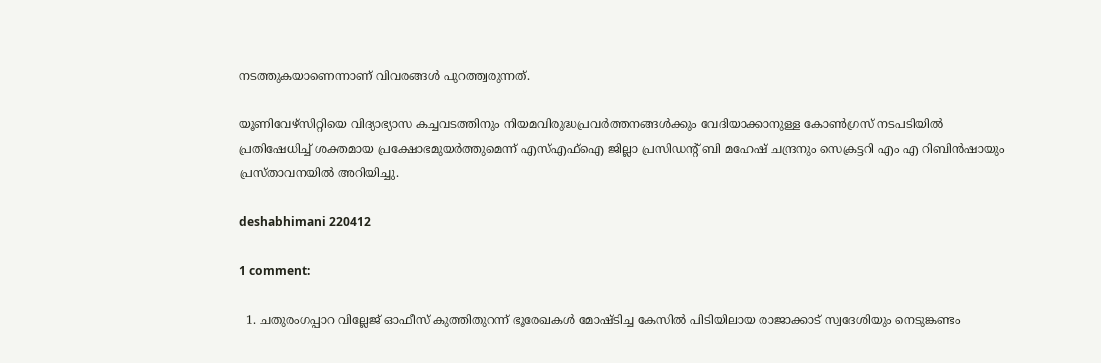നടത്തുകയാണെന്നാണ് വിവരങ്ങള്‍ പുറത്ത്വരുന്നത്.

യൂണിവേഴ്സിറ്റിയെ വിദ്യാഭ്യാസ കച്ചവടത്തിനും നിയമവിരുദ്ധപ്രവര്‍ത്തനങ്ങള്‍ക്കും വേദിയാക്കാനുള്ള കോണ്‍ഗ്രസ് നടപടിയില്‍ പ്രതിഷേധിച്ച് ശക്തമായ പ്രക്ഷോഭമുയര്‍ത്തുമെന്ന് എസ്എഫ്ഐ ജില്ലാ പ്രസിഡന്റ് ബി മഹേഷ് ചന്ദ്രനും സെക്രട്ടറി എം എ റിബിന്‍ഷായും പ്രസ്താവനയില്‍ അറിയിച്ചു.

deshabhimani 220412

1 comment:

  1. ചതുരംഗപ്പാറ വില്ലേജ് ഓഫീസ് കുത്തിതുറന്ന് ഭൂരേഖകള്‍ മോഷ്ടിച്ച കേസില്‍ പിടിയിലായ രാജാക്കാട് സ്വദേശിയും നെടുങ്കണ്ടം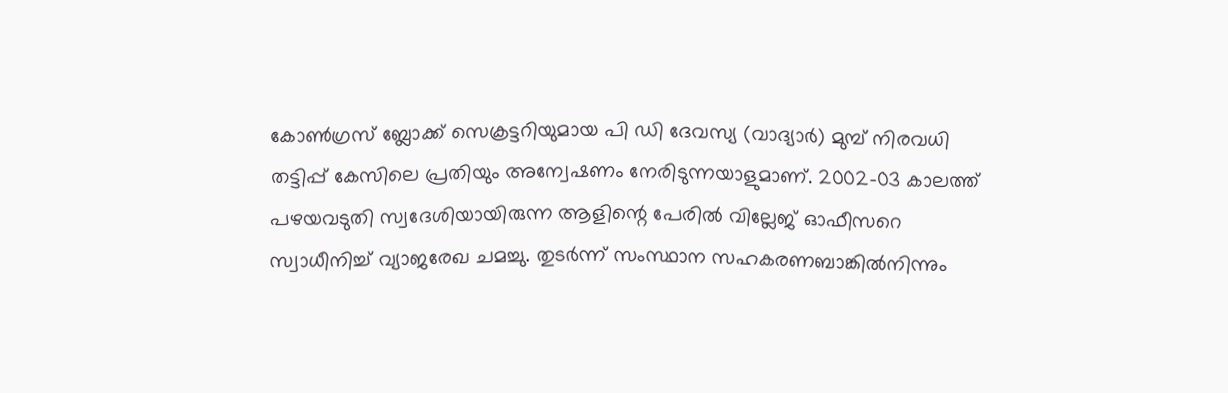കോണ്‍ഗ്രസ് ബ്ലോക്ക് സെക്രട്ടറിയുമായ പി ഡി ദേവസ്യ (വാദ്യാര്‍) മുമ്പ് നിരവധി തട്ടിപ്പ് കേസിലെ പ്രതിയും അന്വേഷണം നേരിടുന്നയാളുമാണ്. 2002-03 കാലത്ത് പഴയവടുതി സ്വദേശിയായിരുന്ന ആളിന്റെ പേരില്‍ വില്ലേജ് ഓഫീസറെ സ്വാധീനിച്ച് വ്യാജരേഖ ചമച്ചു. തുടര്‍ന്ന് സംസ്ഥാന സഹകരണബാങ്കില്‍നിന്നും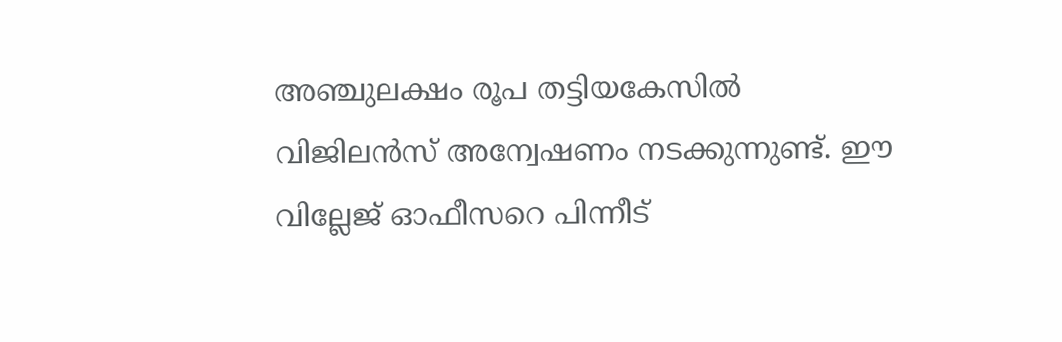അഞ്ചുലക്ഷം രൂപ തട്ടിയകേസില്‍ വിജിലന്‍സ് അന്വേഷണം നടക്കുന്നുണ്ട്. ഈ വില്ലേജ് ഓഫീസറെ പിന്നീട്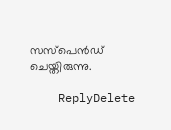സസ്പെന്‍ഡ് ചെയ്തിരുന്നു.

    ReplyDelete